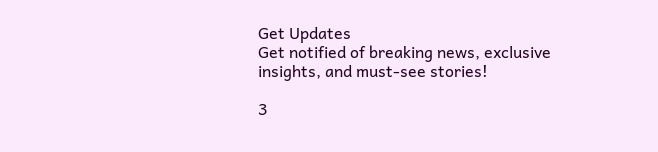Get Updates
Get notified of breaking news, exclusive insights, and must-see stories!

3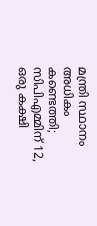മന്ത്രി സ്ഥാനം അധികം കണ്ടെത്തി; സിപിഎമ്മിന് 12, ഒരു കക്ഷി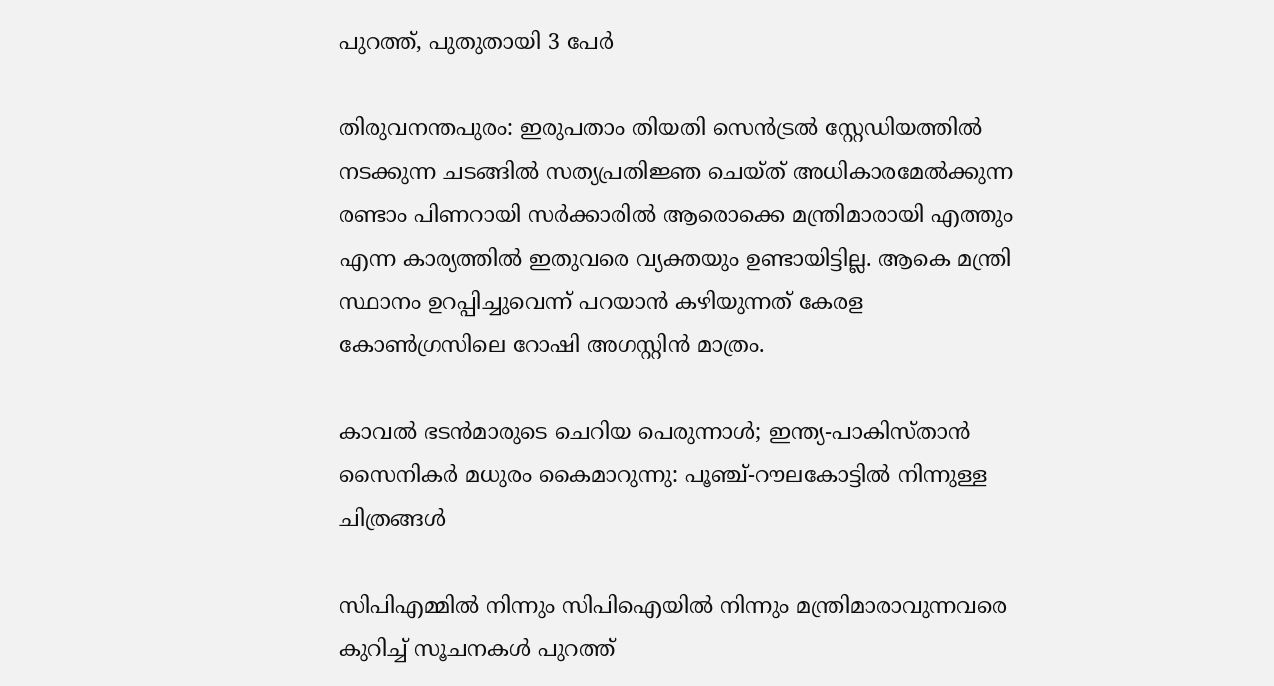പുറത്ത്, പുതുതായി 3 പേര്‍

തിരുവനന്തപുരം: ഇരുപതാം തിയതി സെന്‍ട്രല്‍ സ്റ്റേഡിയത്തില്‍ നടക്കുന്ന ചടങ്ങില്‍ സത്യപ്രതിജ്ഞ ചെയ്ത് അധികാരമേല്‍ക്കുന്ന രണ്ടാം പിണറായി സര്‍ക്കാരില്‍ ആരൊക്കെ മന്ത്രിമാരായി എത്തും എന്ന കാര്യത്തില്‍ ഇതുവരെ വ്യക്തയും ഉണ്ടായിട്ടില്ല. ആകെ മന്ത്രി സ്ഥാനം ഉറപ്പിച്ചുവെന്ന് പറയാന്‍ കഴിയുന്നത് കേരള കോണ്‍ഗ്രസിലെ റോഷി അഗസ്റ്റിന്‍ മാത്രം.

കാവല്‍ ഭടന്‍മാരുടെ ചെറിയ പെരുന്നാള്‍; ഇന്ത്യ-പാകിസ്താന്‍ സൈനികര്‍ മധുരം കൈമാറുന്നു: പൂഞ്ച്-റൗലകോട്ടില്‍ നിന്നുള്ള ചിത്രങ്ങള്‍

സിപിഎമ്മില്‍ നിന്നും സിപിഐയില്‍ നിന്നും മന്ത്രിമാരാവുന്നവരെ കുറിച്ച് സൂചനകള്‍ പുറത്ത്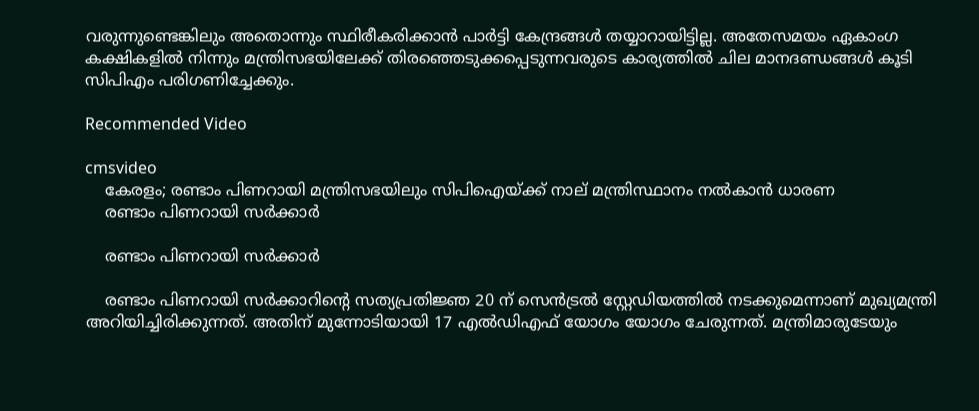വരുന്നുണ്ടെങ്കിലും അതൊന്നും സ്ഥിരീകരിക്കാന്‍ പാര്‍ട്ടി കേന്ദ്രങ്ങള്‍ തയ്യാറായിട്ടില്ല. അതേസമയം ഏകാംഗ കക്ഷികളില്‍ നിന്നും മന്ത്രിസഭയിലേക്ക് തിരഞ്ഞെടുക്കപ്പെടുന്നവരുടെ കാര്യത്തില്‍ ചില മാനദണ്ഡങ്ങള്‍ കൂടി സിപിഎം പരിഗണിച്ചേക്കും.

Recommended Video

cmsvideo
    കേരളം; രണ്ടാം പിണറായി മന്ത്രിസഭയിലും സിപിഐയ്ക്ക് നാല് മന്ത്രിസ്ഥാനം നൽകാൻ ധാരണ
    രണ്ടാം പിണറായി സര്‍ക്കാര്‍

    രണ്ടാം പിണറായി സര്‍ക്കാര്‍

    രണ്ടാം പിണറായി സര്‍ക്കാറിന്‍റെ സത്യപ്രതിജ്ഞ 20 ന് സെന്‍ട്രല്‍ സ്റ്റേഡിയത്തില്‍ നടക്കുമെന്നാണ് മുഖ്യമന്ത്രി അറിയിച്ചിരിക്കുന്നത്. അതിന് മുന്നോടിയായി 17 എല്‍ഡിഎഫ് യോഗം യോഗം ചേരുന്നത്. മന്ത്രിമാരുടേയും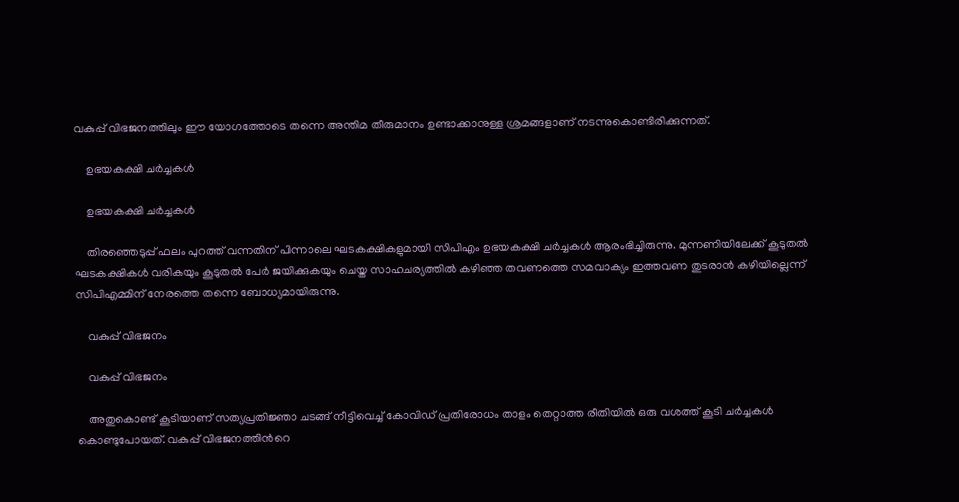വകുപ്പ് വിഭജനത്തിലും ഈ യോഗത്തോടെ തന്നെ അന്തിമ തീരുമാനം ഉണ്ടാക്കാനുള്ള ശ്രമങ്ങളാണ് നടന്നുകൊണ്ടിരിക്കുന്നത്.

    ഉഭയകക്ഷി ചര്‍ച്ചകള്‍

    ഉഭയകക്ഷി ചര്‍ച്ചകള്‍

    തിരഞ്ഞെടുപ്പ് ഫലം പുറത്ത് വന്നതിന് പിന്നാലെ ഘടകക്ഷികളുമായി സിപിഎം ഉഭയകക്ഷി ചര്‍ച്ചകള്‍ ആരംഭിച്ചിരുന്നു. മുന്നണിയിലേക്ക് കൂടുതല്‍ ഘടകക്ഷികള്‍ വരികയും കൂടുതല്‍ പേര്‍ ജയിക്കുകയും ചെയ്ത സാഹചര്യത്തില്‍ കഴിഞ്ഞ തവണത്തെ സമവാക്യം ഇത്തവണ തുടരാന്‍ കഴിയില്ലെന്ന് സിപിഎമ്മിന് നേരത്തെ തന്നെ ബോധ്യമായിരുന്നു.

    വകുപ്പ് വിഭജനം

    വകുപ്പ് വിഭജനം

    അതുകൊണ്ട് കൂടിയാണ് സത്യപ്രതിജ്ഞാ ചടങ്ങ് നീട്ടിവെച്ച് കോവിഡ് പ്രതിരോധം താളം തെറ്റാത്ത രീതിയില്‍ ഒരു വശത്ത് കൂടി ചര്‍ച്ചകള്‍ കൊണ്ടുപോയത്. വകുപ്പ് വിഭജനത്തിന്‍റെ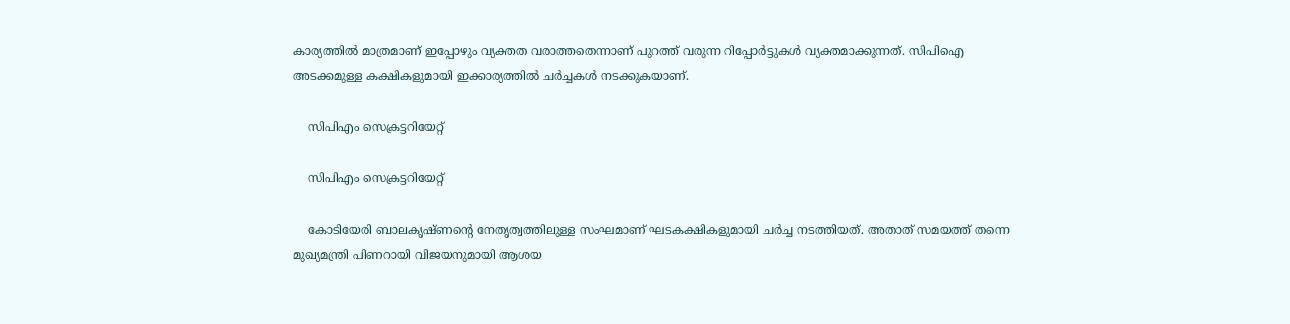കാര്യത്തില്‍ മാത്രമാണ് ഇപ്പോഴും വ്യക്തത വരാത്തതെന്നാണ് പുറത്ത് വരുന്ന റിപ്പോര്‍ട്ടുകള്‍ വ്യക്തമാക്കുന്നത്. സിപിഐ അടക്കമുള്ള കക്ഷികളുമായി ഇക്കാര്യത്തില്‍ ചര്‍ച്ചകള്‍ നടക്കുകയാണ്.

    സിപിഎം സെക്രട്ടറിയേറ്റ്

    സിപിഎം സെക്രട്ടറിയേറ്റ്

    കോടിയേരി ബാലകൃഷ്ണന്‍റെ നേതൃത്വത്തിലുള്ള സംഘമാണ് ഘടകക്ഷികളുമായി ചര്‍ച്ച നടത്തിയത്. അതാത് സമയത്ത് തന്നെ മുഖ്യമന്ത്രി പിണറായി വിജയനുമായി ആശയ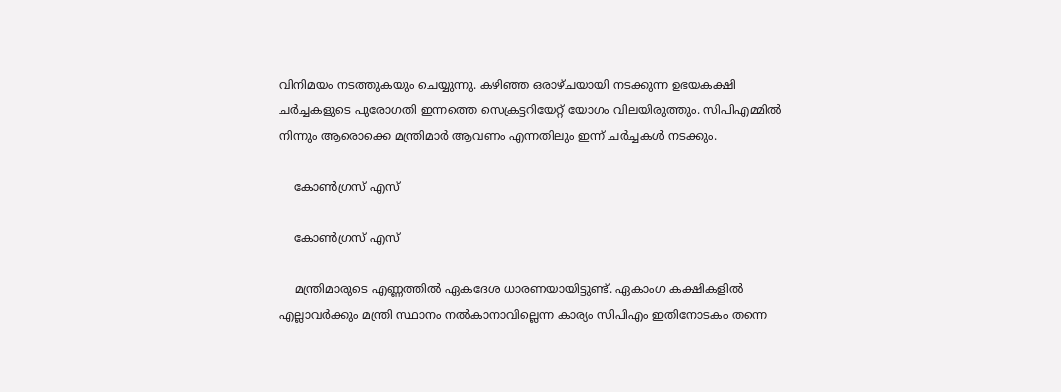വിനിമയം നടത്തുകയും ചെയ്യുന്നു. കഴിഞ്ഞ ഒരാഴ്ചയായി നടക്കുന്ന ഉഭയകക്ഷി ചര്‍ച്ചകളുടെ പുരോഗതി ഇന്നത്തെ സെക്രട്ടറിയേറ്റ് യോഗം വിലയിരുത്തും. സിപിഎമ്മില്‍ നിന്നും ആരൊക്കെ മന്ത്രിമാര്‍ ആവണം എന്നതിലും ഇന്ന് ചര്‍ച്ചകള്‍ നടക്കും.

    കോണ്‍ഗ്രസ് എസ്

    കോണ്‍ഗ്രസ് എസ്

    മന്ത്രിമാരുടെ എണ്ണത്തില്‍ ഏകദേശ ധാരണയായിട്ടുണ്ട്. ഏകാംഗ കക്ഷികളില്‍ എല്ലാവര്‍ക്കും മന്ത്രി സ്ഥാനം നല്‍കാനാവില്ലെന്ന കാര്യം സിപിഎം ഇതിനോടകം തന്നെ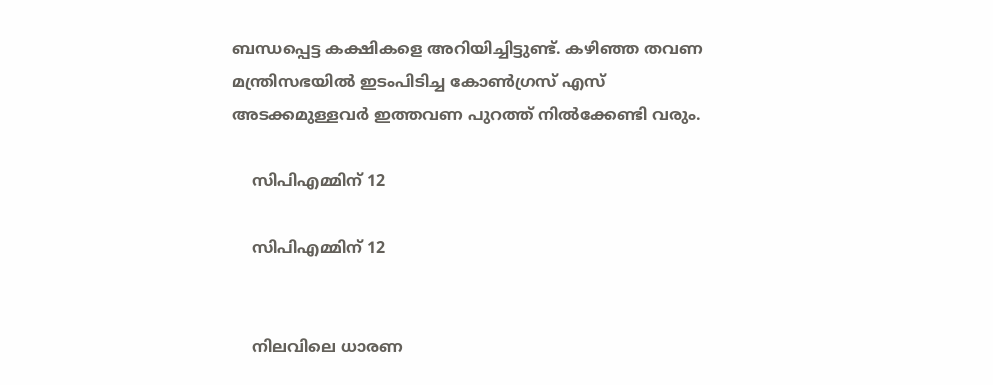ബന്ധപ്പെട്ട കക്ഷികളെ അറിയിച്ചിട്ടുണ്ട്. കഴിഞ്ഞ തവണ മന്ത്രിസഭയില്‍ ഇടംപിടിച്ച കോണ്‍ഗ്രസ് എസ് അടക്കമുള്ളവര്‍ ഇത്തവണ പുറത്ത് നില്‍ക്കേണ്ടി വരും.

    സിപിഎമ്മിന് 12

    സിപിഎമ്മിന് 12


    നിലവിലെ ധാരണ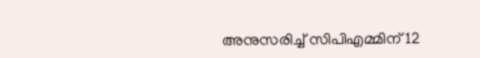അനുസരിച്ച് സിപിഎമ്മിന് 12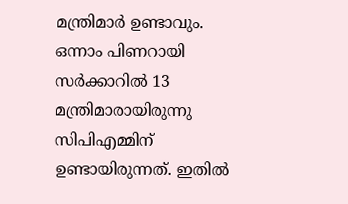മന്ത്രിമാര്‍ ഉണ്ടാവും. ഒന്നാം പിണറായി സര്‍ക്കാറില്‍ 13 മന്ത്രിമാരായിരുന്നു സിപിഎമ്മിന് ഉണ്ടായിരുന്നത്. ഇതില്‍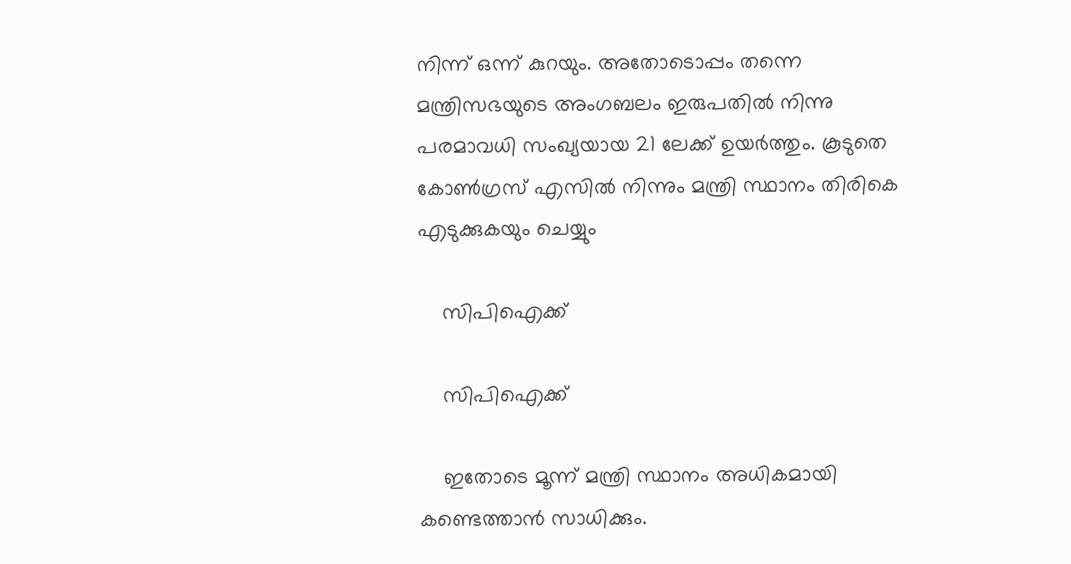നിന്ന് ഒന്ന് കുറയും. അതോടൊപ്പം തന്നെ മന്ത്രിസഭയുടെ അംഗബലം ഇരുപതില്‍ നിന്നു പരമാവധി സംഖ്യയായ 21 ലേക്ക് ഉയര്‍ത്തും. കൂടുതെ കോണ്‍ഗ്രസ് എസില്‍ നിന്നും മന്ത്രി സ്ഥാനം തിരികെ എടുക്കുകയും ചെയ്യും

    സിപിഐക്ക്

    സിപിഐക്ക്

    ഇതോടെ മൂന്ന് മന്ത്രി സ്ഥാനം അധികമായി കണ്ടെത്താന്‍ സാധിക്കും.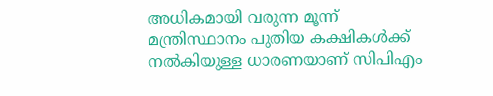അധികമായി വരുന്ന മൂന്ന് മന്ത്രിസ്ഥാനം പുതിയ കക്ഷികള്‍ക്ക് നല്‍കിയുള്ള ധാരണയാണ് സിപിഎം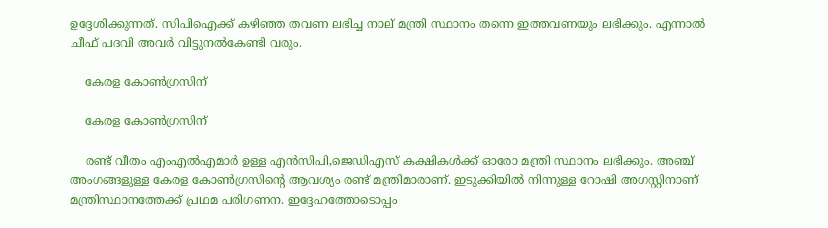ഉദ്ദേശിക്കുന്നത്. സിപിഐക്ക് കഴിഞ്ഞ തവണ ലഭിച്ച നാല് മന്ത്രി സ്ഥാനം തന്നെ ഇത്തവണയും ലഭിക്കും. എന്നാല്‍ ചീഫ് പദവി അവര്‍ വിട്ടുനല്‍കേണ്ടി വരും.

    കേരള കോണ്‍ഗ്രസിന്

    കേരള കോണ്‍ഗ്രസിന്

    രണ്ട് വീതം എംഎല്‍എമാര്‍ ഉള്ള എന്‍സിപി,ജെഡിഎസ് കക്ഷികള്‍ക്ക് ഓരോ മന്ത്രി സ്ഥാനം ലഭിക്കും. അഞ്ച് അംഗങ്ങളുള്ള കേരള കോണ്‍ഗ്രസിന്‍റെ ആവശ്യം രണ്ട് മന്ത്രിമാരാണ്. ഇടുക്കിയില്‍ നിന്നുള്ള റോഷി അഗസ്റ്റിനാണ് മന്ത്രിസ്ഥാനത്തേക്ക് പ്രഥമ പരിഗണന. ഇദ്ദേഹത്തോടൊപ്പം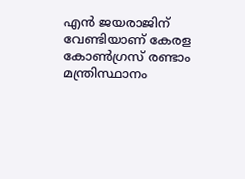എന്‍ ജയരാജിന് വേണ്ടിയാണ് കേരള കോണ്‍ഗ്രസ് രണ്ടാം മന്ത്രിസ്ഥാനം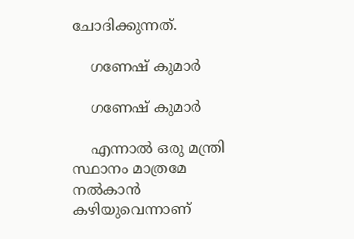ചോദിക്കുന്നത്.

    ഗണേഷ് കുമാര്‍

    ഗണേഷ് കുമാര്‍

    എന്നാല്‍ ഒരു മന്ത്രി സ്ഥാനം മാത്രമേ നല്‍കാന്‍ കഴിയുവെന്നാണ്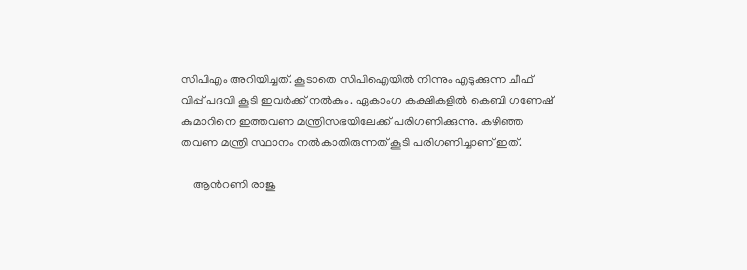സിപിഎം അറിയിച്ചത്. കൂടാതെ സിപിഐയില്‍ നിന്നും എടുക്കുന്ന ചീഫ് വിപ്പ് പദവി കൂടി ഇവര്‍ക്ക് നല്‍കും. ഏകാംഗ കക്ഷികളില്‍ കെബി ഗണേഷ് കുമാറിനെ ഇത്തവണ മന്ത്രിസഭയിലേക്ക് പരിഗണിക്കുന്നു. കഴിഞ്ഞ തവണ മന്ത്രി സ്ഥാനം നല്‍കാതിരുന്നത് കൂടി പരിഗണിച്ചാണ് ഇത്.

    ആന്‍റണി രാജു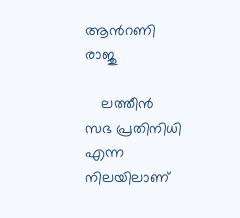ആന്‍റണി രാജു

    ലത്തീന്‍ സഭ പ്രതിനിധി എന്ന നിലയിലാണ്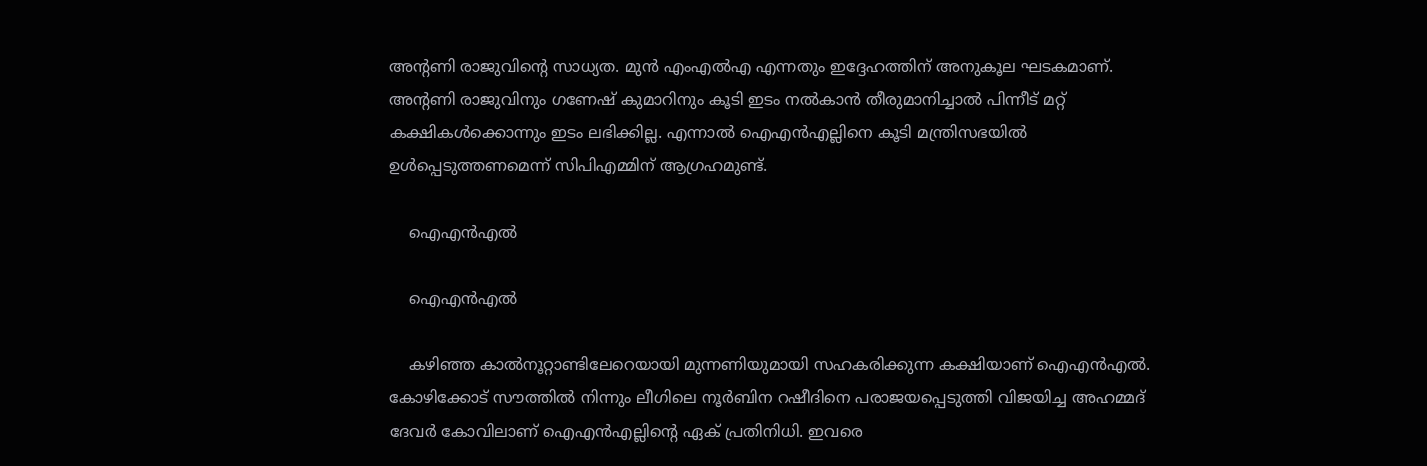അന്‍റണി രാജുവിന്‍റെ സാധ്യത. മുന്‍ എംഎല്‍എ എന്നതും ഇദ്ദേഹത്തിന് അനുകൂല ഘടകമാണ്. അന്‍റണി രാജുവിനും ഗണേഷ് കുമാറിനും കൂടി ഇടം നല്‍കാന്‍ തീരുമാനിച്ചാല്‍ പിന്നീട് മറ്റ് കക്ഷികള്‍ക്കൊന്നും ഇടം ലഭിക്കില്ല. എന്നാല്‍ ഐഎന്‍എല്ലിനെ കൂടി മന്ത്രിസഭയില്‍ ഉള്‍പ്പെടുത്തണമെന്ന് സിപിഎമ്മിന് ആഗ്രഹമുണ്ട്.

    ഐഎന്‍എല്‍

    ഐഎന്‍എല്‍

    കഴിഞ്ഞ കാല്‍നൂറ്റാണ്ടിലേറെയായി മുന്നണിയുമായി സഹകരിക്കുന്ന കക്ഷിയാണ് ഐഎന്‍എല്‍. കോഴിക്കോട് സൗത്തില്‍ നിന്നും ലീഗിലെ നൂര്‍ബിന റഷീദിനെ പരാജയപ്പെടുത്തി വിജയിച്ച അഹമ്മദ് ദേവര്‍ കോവിലാണ് ഐഎന്‍എല്ലിന്‍റെ ഏക് പ്രതിനിധി. ഇവരെ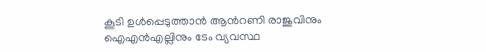കൂടി ഉള്‍പ്പെടുത്താന്‍ ആന്‍റണി രാജുവിനും ഐഎന്‍എല്ലിനും ടേം വ്യവസ്ഥ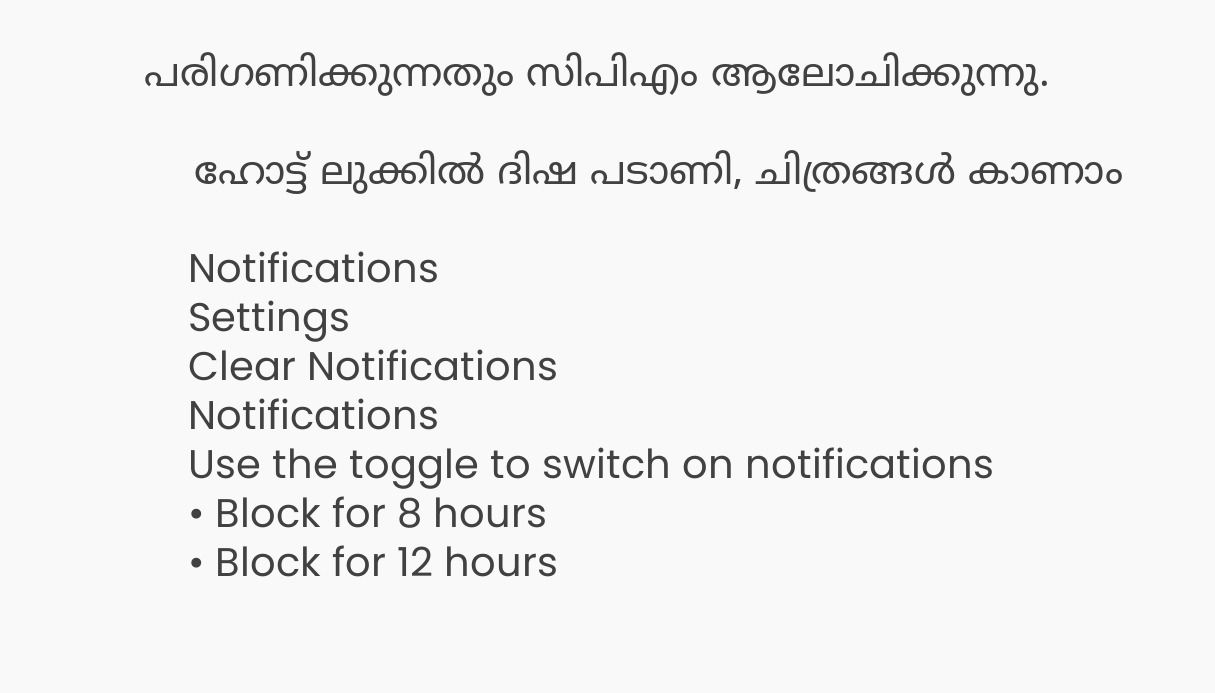പരിഗണിക്കുന്നതും സിപിഎം ആലോചിക്കുന്നു.

    ഹോട്ട് ലുക്കില്‍ ദിഷ പടാണി, ചിത്രങ്ങള്‍ കാണാം

    Notifications
    Settings
    Clear Notifications
    Notifications
    Use the toggle to switch on notifications
    • Block for 8 hours
    • Block for 12 hours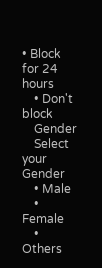• Block for 24 hours
    • Don't block
    Gender
    Select your Gender
    • Male
    • Female
    • Others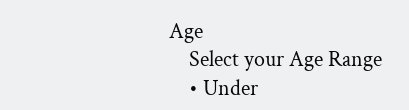Age
    Select your Age Range
    • Under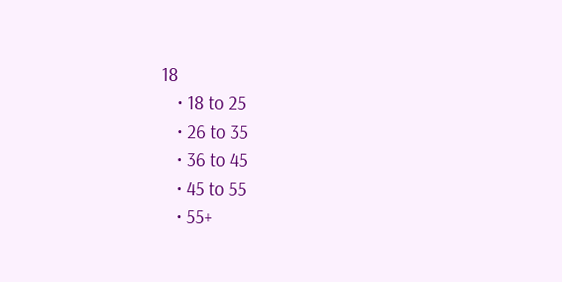18
    • 18 to 25
    • 26 to 35
    • 36 to 45
    • 45 to 55
    • 55+